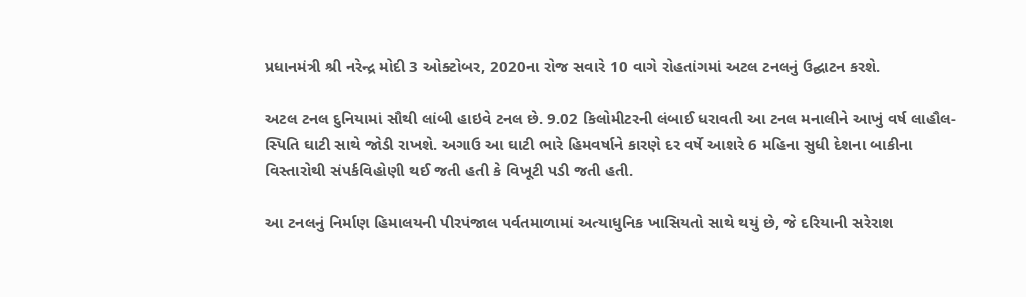પ્રધાનમંત્રી શ્રી નરેન્દ્ર મોદી 3 ઓક્ટોબર, 2020ના રોજ સવારે 10 વાગે રોહતાંગમાં અટલ ટનલનું ઉદ્ઘાટન કરશે.

અટલ ટનલ દુનિયામાં સૌથી લાંબી હાઇવે ટનલ છે. 9.02 કિલોમીટરની લંબાઈ ધરાવતી આ ટનલ મનાલીને આખું વર્ષ લાહૌલ-સ્પિતિ ઘાટી સાથે જોડી રાખશે. અગાઉ આ ઘાટી ભારે હિમવર્ષાને કારણે દર વર્ષે આશરે 6 મહિના સુધી દેશના બાકીના વિસ્તારોથી સંપર્કવિહોણી થઈ જતી હતી કે વિખૂટી પડી જતી હતી.

આ ટનલનું નિર્માણ હિમાલયની પીરપંજાલ પર્વતમાળામાં અત્યાધુનિક ખાસિયતો સાથે થયું છે, જે દરિયાની સરેરાશ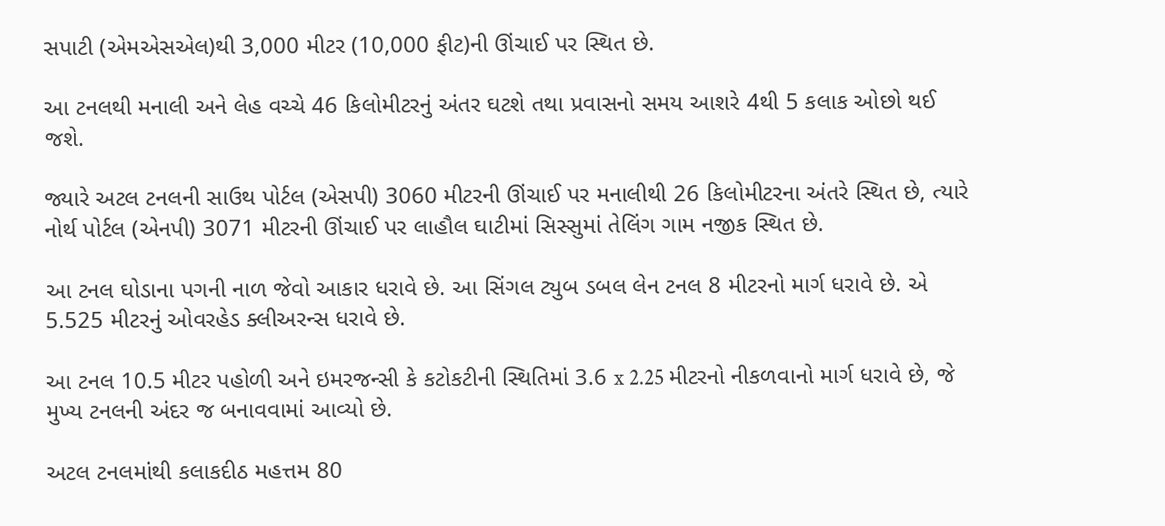સપાટી (એમએસએલ)થી 3,000 મીટર (10,000 ફીટ)ની ઊંચાઈ પર સ્થિત છે.

આ ટનલથી મનાલી અને લેહ વચ્ચે 46 કિલોમીટરનું અંતર ઘટશે તથા પ્રવાસનો સમય આશરે 4થી 5 કલાક ઓછો થઈ જશે.

જ્યારે અટલ ટનલની સાઉથ પોર્ટલ (એસપી) 3060 મીટરની ઊંચાઈ પર મનાલીથી 26 કિલોમીટરના અંતરે સ્થિત છે, ત્યારે નોર્થ પોર્ટલ (એનપી) 3071 મીટરની ઊંચાઈ પર લાહૌલ ઘાટીમાં સિસ્સુમાં તેલિંગ ગામ નજીક સ્થિત છે.

આ ટનલ ઘોડાના પગની નાળ જેવો આકાર ધરાવે છે. આ સિંગલ ટ્યુબ ડબલ લેન ટનલ 8 મીટરનો માર્ગ ધરાવે છે. એ 5.525 મીટરનું ઓવરહેડ ક્લીઅરન્સ ધરાવે છે.

આ ટનલ 10.5 મીટર પહોળી અને ઇમરજન્સી કે કટોકટીની સ્થિતિમાં 3.6 x 2.25 મીટરનો નીકળવાનો માર્ગ ધરાવે છે, જે મુખ્ય ટનલની અંદર જ બનાવવામાં આવ્યો છે.

અટલ ટનલમાંથી કલાકદીઠ મહત્તમ 80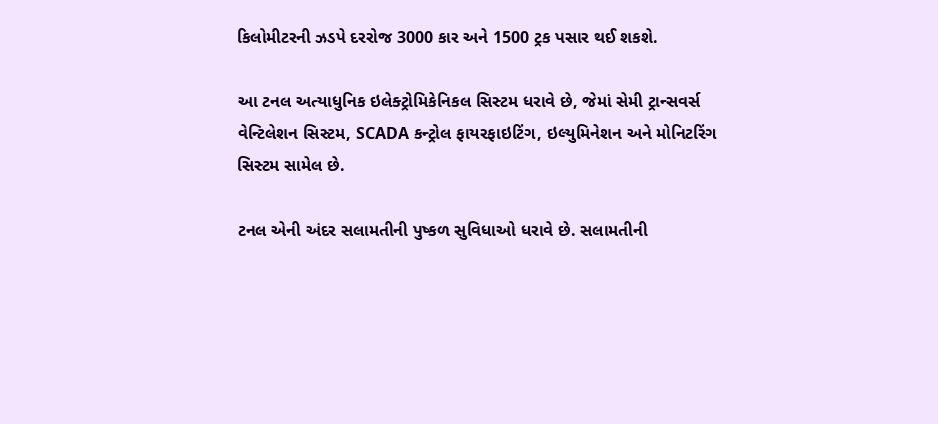કિલોમીટરની ઝડપે દરરોજ 3000 કાર અને 1500 ટ્રક પસાર થઈ શકશે.

આ ટનલ અત્યાધુનિક ઇલેક્ટ્રોમિકેનિકલ સિસ્ટમ ધરાવે છે, જેમાં સેમી ટ્રાન્સવર્સ વેન્ટિલેશન સિસ્ટમ, SCADA કન્ટ્રોલ ફાયરફાઇટિંગ, ઇલ્યુમિનેશન અને મોનિટરિંગ સિસ્ટમ સામેલ છે.

ટનલ એની અંદર સલામતીની પુષ્કળ સુવિધાઓ ધરાવે છે. સલામતીની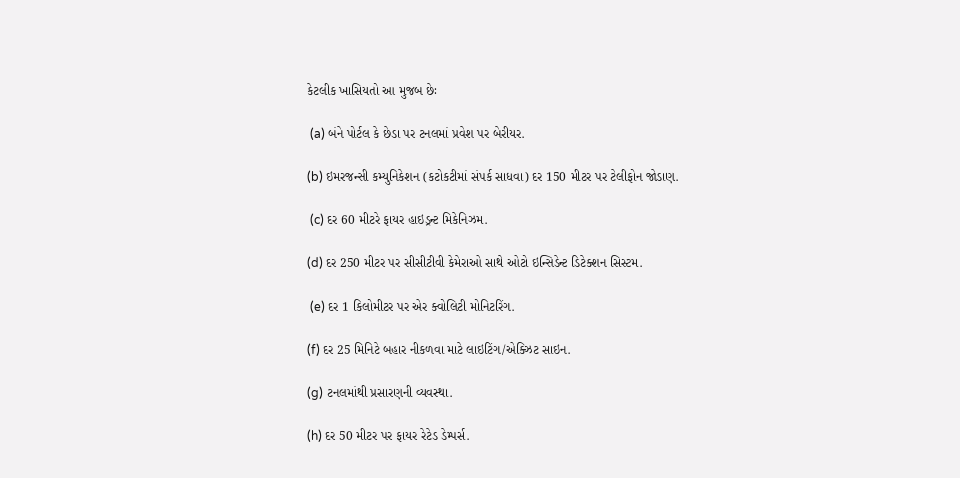કેટલીક ખાસિયતો આ મુજબ છેઃ

 (a) બંને પોર્ટલ કે છેડા પર ટનલમાં પ્રવેશ પર બેરીયર.

(b) ઇમરજન્સી કમ્યુનિકેશન (કટોકટીમાં સંપર્ક સાધવા) દર 150 મીટર પર ટેલીફોન જોડાણ.

 (c) દર 60 મીટરે ફાયર હાઇડ્રન્ટ મિકેનિઝમ.

(d) દર 250 મીટર પર સીસીટીવી કેમેરાઓ સાથે ઓટો ઇન્સિડેન્ટ ડિટેક્શન સિસ્ટમ.

 (e) દર 1 કિલોમીટર પર એર ક્વોલિટી મોનિટરિંગ.

(f) દર 25 મિનિટે બહાર નીકળવા માટે લાઇટિંગ/એક્ઝિટ સાઇન.

(g) ટનલમાંથી પ્રસારણની વ્યવસ્થા.

(h) દર 50 મીટર પર ફાયર રેટેડ ડેમ્પર્સ.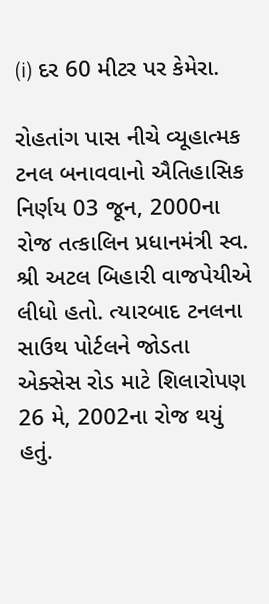(i) દર 60 મીટર પર કેમેરા.

રોહતાંગ પાસ નીચે વ્યૂહાત્મક ટનલ બનાવવાનો ઐતિહાસિક નિર્ણય 03 જૂન, 2000ના રોજ તત્કાલિન પ્રધાનમંત્રી સ્વ. શ્રી અટલ બિહારી વાજપેયીએ લીધો હતો. ત્યારબાદ ટનલના સાઉથ પોર્ટલને જોડતા એક્સેસ રોડ માટે શિલારોપણ 26 મે, 2002ના રોજ થયું હતું.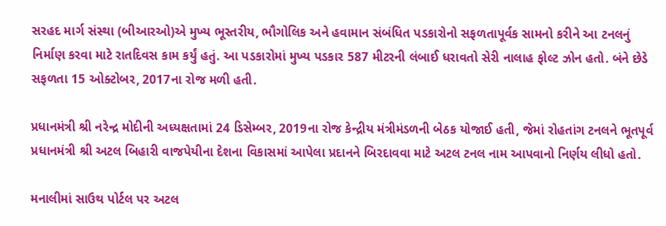સરહદ માર્ગ સંસ્થા (બીઆરઓ)એ મુખ્ય ભૂસ્તરીય, ભૌગોલિક અને હવામાન સંબંધિત પડકારોનો સફળતાપૂર્વક સામનો કરીને આ ટનલનું નિર્માણ કરવા માટે રાતદિવસ કામ કર્યું હતું. આ પડકારોમાં મુખ્ય પડકાર 587 મીટરની લંબાઈ ધરાવતો સેરી નાલાહ ફોલ્ટ ઝોન હતો. બંને છેડે સફળતા 15 ઓક્ટોબર, 2017ના રોજ મળી હતી.

પ્રધાનમંત્રી શ્રી નરેન્દ્ર મોદીની અધ્યક્ષતામાં 24 ડિસેમ્બર, 2019ના રોજ કેન્દ્રીય મંત્રીમંડળની બેઠક યોજાઈ હતી, જેમાં રોહતાંગ ટનલને ભૂતપૂર્વ પ્રધાનમંત્રી શ્રી અટલ બિહારી વાજપેયીના દેશના વિકાસમાં આપેલા પ્રદાનને બિરદાવવા માટે અટલ ટનલ નામ આપવાનો નિર્ણય લીધો હતો.

મનાલીમાં સાઉથ પોર્ટલ પર અટલ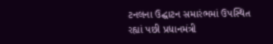ટનલના ઉદ્ઘાટન સમારંભમાં ઉપસ્થિત રહ્યાં પછી પ્રધાનમંત્રી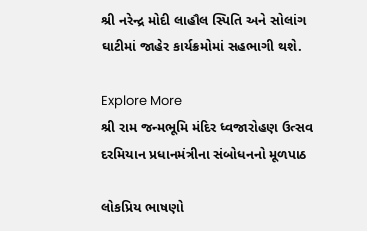શ્રી નરેન્દ્ર મોદી લાહૌલ સ્પિતિ અને સોલાંગ ઘાટીમાં જાહેર કાર્યક્રમોમાં સહભાગી થશે.

Explore More
શ્રી રામ જન્મભૂમિ મંદિર ધ્વજારોહણ ઉત્સવ દરમિયાન પ્રધાનમંત્રીના સંબોધનનો મૂળપાઠ

લોકપ્રિય ભાષણો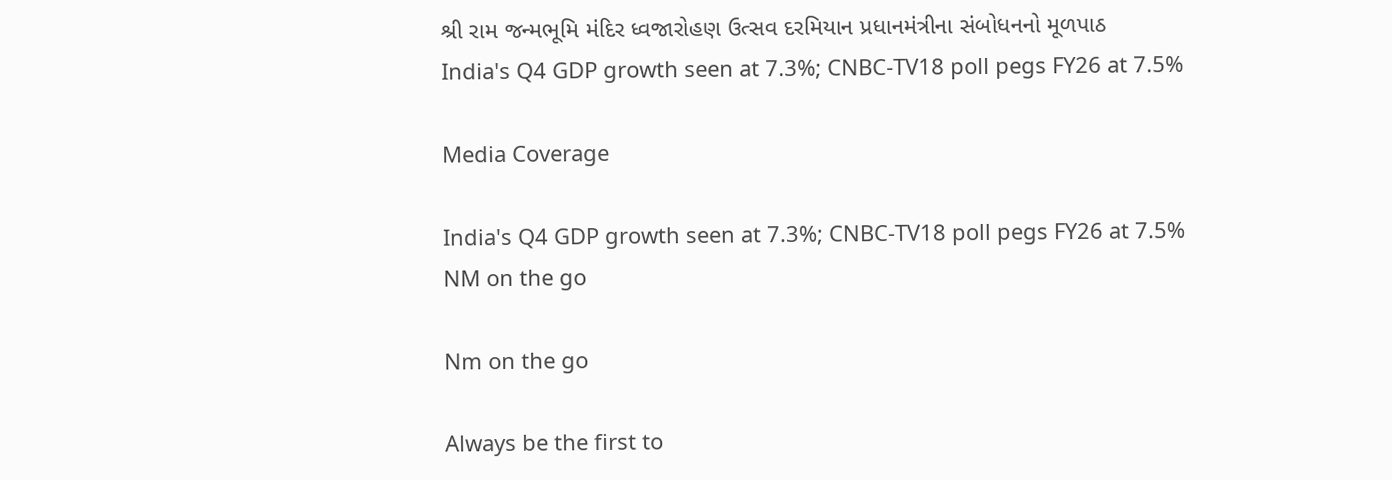શ્રી રામ જન્મભૂમિ મંદિર ધ્વજારોહણ ઉત્સવ દરમિયાન પ્રધાનમંત્રીના સંબોધનનો મૂળપાઠ
India's Q4 GDP growth seen at 7.3%; CNBC-TV18 poll pegs FY26 at 7.5%

Media Coverage

India's Q4 GDP growth seen at 7.3%; CNBC-TV18 poll pegs FY26 at 7.5%
NM on the go

Nm on the go

Always be the first to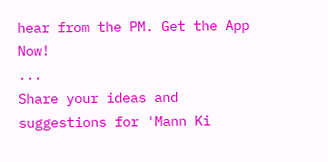hear from the PM. Get the App Now!
...
Share your ideas and suggestions for 'Mann Ki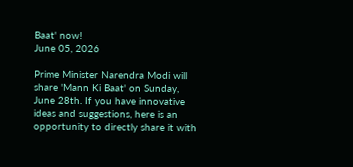Baat' now!
June 05, 2026

Prime Minister Narendra Modi will share 'Mann Ki Baat' on Sunday, June 28th. If you have innovative ideas and suggestions, here is an opportunity to directly share it with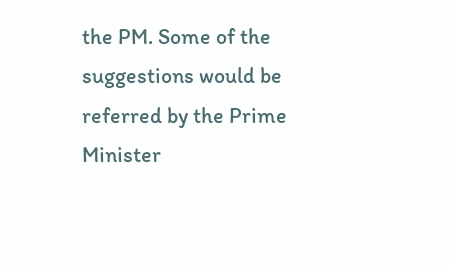the PM. Some of the suggestions would be referred by the Prime Minister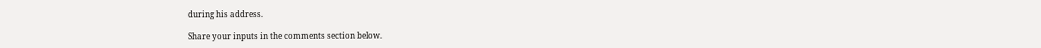during his address.

Share your inputs in the comments section below.